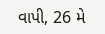વાપી, 26 મે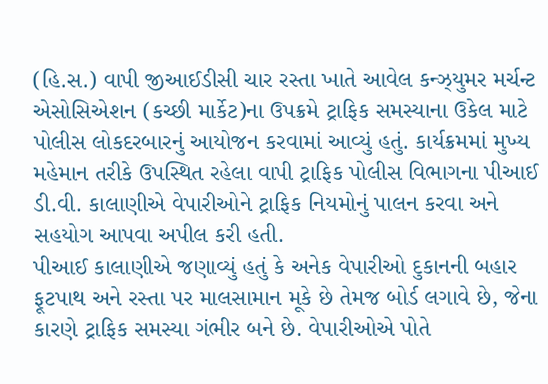(હિ.સ.) વાપી જીઆઈડીસી ચાર રસ્તા ખાતે આવેલ કન્ઝ્યુમર મર્ચન્ટ એસોસિએશન (કચ્છી માર્કેટ)ના ઉપક્રમે ટ્રાફિક સમસ્યાના ઉકેલ માટે પોલીસ લોકદરબારનું આયોજન કરવામાં આવ્યું હતું. કાર્યક્રમમાં મુખ્ય મહેમાન તરીકે ઉપસ્થિત રહેલા વાપી ટ્રાફિક પોલીસ વિભાગના પીઆઈ ડી.વી. કાલાણીએ વેપારીઓને ટ્રાફિક નિયમોનું પાલન કરવા અને સહયોગ આપવા અપીલ કરી હતી.
પીઆઈ કાલાણીએ જણાવ્યું હતું કે અનેક વેપારીઓ દુકાનની બહાર ફૂટપાથ અને રસ્તા પર માલસામાન મૂકે છે તેમજ બોર્ડ લગાવે છે, જેના કારણે ટ્રાફિક સમસ્યા ગંભીર બને છે. વેપારીઓએ પોતે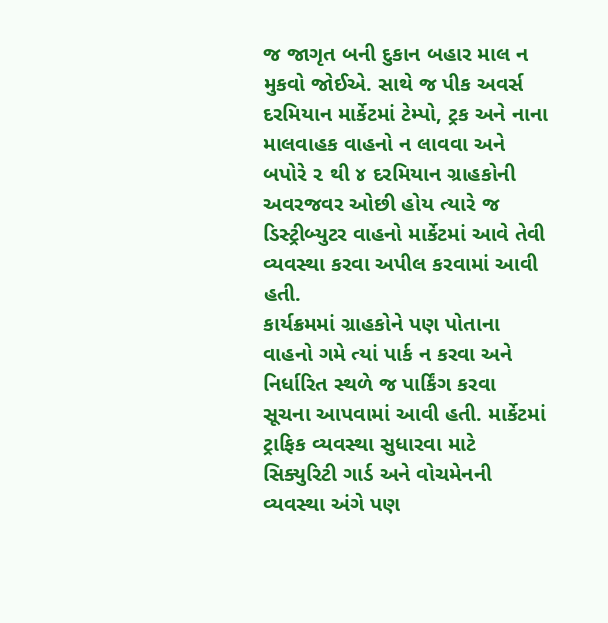જ જાગૃત બની દુકાન બહાર માલ ન મુકવો જોઈએ. સાથે જ પીક અવર્સ દરમિયાન માર્કેટમાં ટેમ્પો, ટ્રક અને નાના માલવાહક વાહનો ન લાવવા અને બપોરે ૨ થી ૪ દરમિયાન ગ્રાહકોની અવરજવર ઓછી હોય ત્યારે જ ડિસ્ટ્રીબ્યુટર વાહનો માર્કેટમાં આવે તેવી વ્યવસ્થા કરવા અપીલ કરવામાં આવી હતી.
કાર્યક્રમમાં ગ્રાહકોને પણ પોતાના વાહનો ગમે ત્યાં પાર્ક ન કરવા અને નિર્ધારિત સ્થળે જ પાર્કિંગ કરવા સૂચના આપવામાં આવી હતી. માર્કેટમાં ટ્રાફિક વ્યવસ્થા સુધારવા માટે સિક્યુરિટી ગાર્ડ અને વોચમેનની વ્યવસ્થા અંગે પણ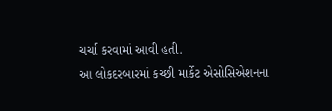ચર્ચા કરવામાં આવી હતી.
આ લોકદરબારમાં કચ્છી માર્કેટ એસોસિએશનના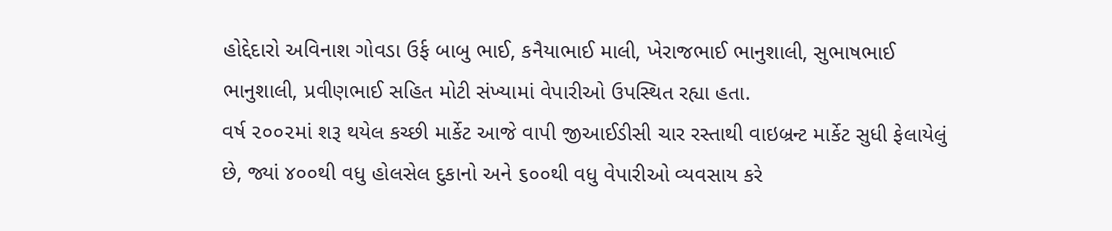હોદ્દેદારો અવિનાશ ગોવડા ઉર્ફ બાબુ ભાઈ, કનૈયાભાઈ માલી, ખેરાજભાઈ ભાનુશાલી, સુભાષભાઈ ભાનુશાલી, પ્રવીણભાઈ સહિત મોટી સંખ્યામાં વેપારીઓ ઉપસ્થિત રહ્યા હતા.
વર્ષ ૨૦૦૨માં શરૂ થયેલ કચ્છી માર્કેટ આજે વાપી જીઆઈડીસી ચાર રસ્તાથી વાઇબ્રન્ટ માર્કેટ સુધી ફેલાયેલું છે, જ્યાં ૪૦૦થી વધુ હોલસેલ દુકાનો અને ૬૦૦થી વધુ વેપારીઓ વ્યવસાય કરે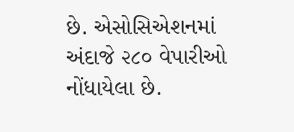છે. એસોસિએશનમાં અંદાજે ૨૮૦ વેપારીઓ નોંધાયેલા છે.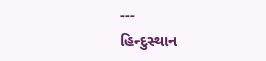---
હિન્દુસ્થાન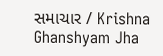સમાચાર / Krishna Ghanshyam Jha